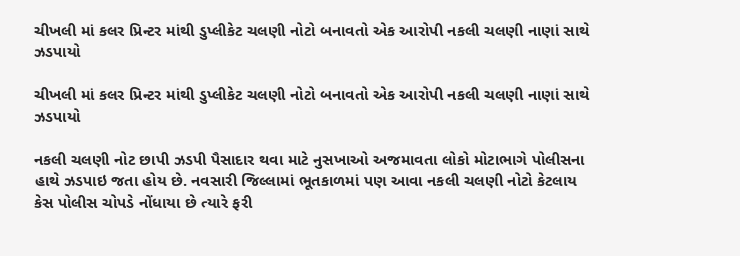ચીખલી માં કલર પ્રિન્ટર માંથી ડુપ્લીકેટ ચલણી નોટો બનાવતો એક આરોપી નકલી ચલણી નાણાં સાથે ઝડપાયો

ચીખલી માં કલર પ્રિન્ટર માંથી ડુપ્લીકેટ ચલણી નોટો બનાવતો એક આરોપી નકલી ચલણી નાણાં સાથે ઝડપાયો

નકલી ચલણી નોટ છાપી ઝડપી પૈસાદાર થવા માટે નુસખાઓ અજમાવતા લોકો મોટાભાગે પોલીસના હાથે ઝડપાઇ જતા હોય છે. નવસારી જિલ્લામાં ભૂતકાળમાં પણ આવા નકલી ચલણી નોટો કેટલાય કેસ પોલીસ ચોપડે નોંધાયા છે ત્યારે ફરી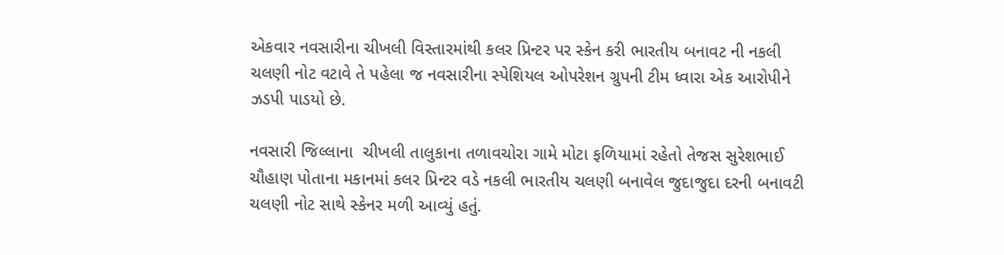એકવાર નવસારીના ચીખલી વિસ્તારમાંથી કલર પ્રિન્ટર પર સ્કેન કરી ભારતીય બનાવટ ની નકલી ચલણી નોટ વટાવે તે પહેલા જ નવસારીના સ્પેશિયલ ઓપરેશન ગ્રુપની ટીમ ધ્વારા એક આરોપીને ઝડપી પાડયો છે.

નવસારી જિલ્લાના  ચીખલી તાલુકાના તળાવચોરા ગામે મોટા ફળિયામાં રહેતો તેજસ સુરેશભાઈ ચૌહાણ પોતાના મકાનમાં કલર પ્રિન્ટર વડે નકલી ભારતીય ચલણી બનાવેલ જુદાજુદા દરની બનાવટી ચલણી નોટ સાથે સ્કેનર મળી આવ્યું હતું.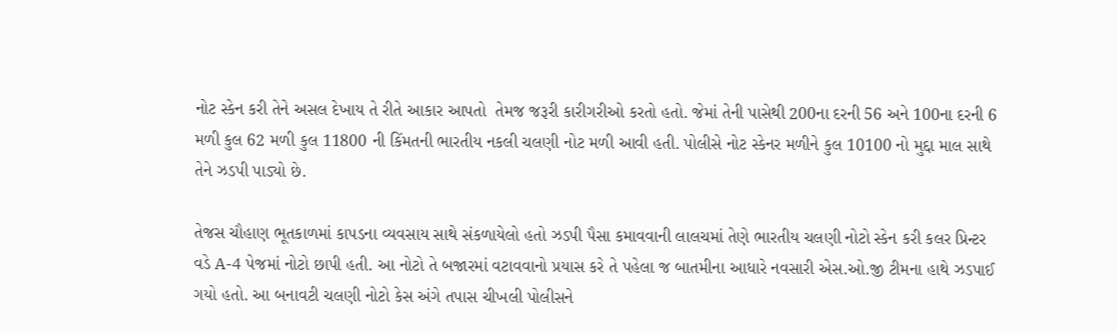નોટ સ્કેન કરી તેને અસલ દેખાય તે રીતે આકાર આપતો  તેમજ જરૂરી કારીગરીઓ કરતો હતો. જેમાં તેની પાસેથી 200ના દરની 56 અને 100ના દરની 6 મળી કુલ 62 મળી કુલ 11800 ની કિંમતની ભારતીય નકલી ચલણી નોટ મળી આવી હતી. પોલીસે નોટ સ્કેનર મળીને કુલ 10100 નો મુદ્દા માલ સાથે તેને ઝડપી પાડ્યો છે.

તેજસ ચૌહાણ ભૂતકાળમાં કાપડના વ્યવસાય સાથે સંકળાયેલો હતો ઝડપી પૈસા કમાવવાની લાલચમાં તેણે ભારતીય ચલણી નોટો સ્કેન કરી કલર પ્રિન્ટર વડે A-4 પેજમાં નોટો છાપી હતી. આ નોટો તે બજારમાં વટાવવાનો પ્રયાસ કરે તે પહેલા જ બાતમીના આધારે નવસારી એસ.ઓ.જી ટીમના હાથે ઝડપાઈ ગયો હતો. આ બનાવટી ચલણી નોટો કેસ અંગે તપાસ ચીખલી પોલીસને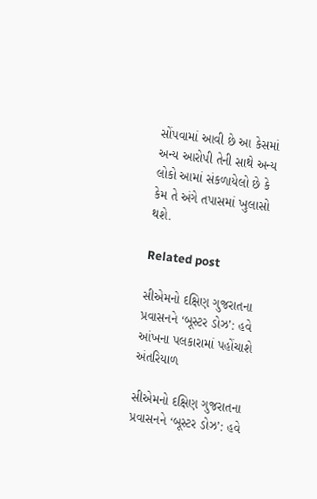સોંપવામાં આવી છે આ કેસમાં અન્ય આરોપી તેની સાથે અન્ય લોકો આમાં સંકળાયેલો છે કે કેમ તે અંગે તપાસમાં ખુલાસો થશે.

Related post

સીએમનો દક્ષિણ ગુજરાતના પ્રવાસનને ‘બૂસ્ટર ડોઝ’: હવે આંખના પલકારામાં પહોંચાશે અંતરિયાળ

સીએમનો દક્ષિણ ગુજરાતના પ્રવાસનને ‘બૂસ્ટર ડોઝ’: હવે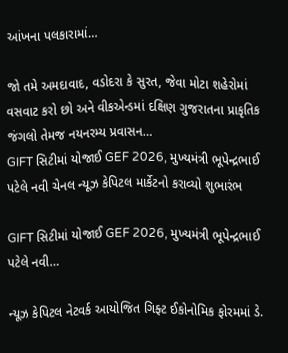આંખના પલકારામાં…

જો તમે અમદાવાદ, વડોદરા કે સુરત, જેવા મોટા શહેરોમાં વસવાટ કરો છો અને વીકએન્ડમાં દક્ષિણ ગુજરાતના પ્રાકૃતિક જંગલો તેમજ નયનરમ્ય પ્રવાસન…
GIFT સિટીમાં યોજાઈ GEF 2026, મુખ્યમંત્રી ભૂપેન્દ્રભાઈ પટેલે નવી ચેનલ ન્યૂઝ કેપિટલ માર્કેટનો કરાવ્યો શુભારંભ

GIFT સિટીમાં યોજાઈ GEF 2026, મુખ્યમંત્રી ભૂપેન્દ્રભાઈ પટેલે નવી…

ન્યૂઝ કેપિટલ નેટવર્ક આયોજિત ગિફ્ટ ઈકોનોમિક ફોરમમાં ડે.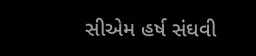સીએમ હર્ષ સંઘવી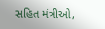સહિત મંત્રીઓ,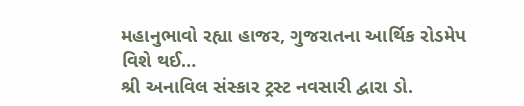મહાનુભાવો રહ્યા હાજર, ગુજરાતના આર્થિક રોડમેપ વિશે થઈ…
શ્રી અનાવિલ સંસ્કાર ટ્રસ્ટ નવસારી દ્વારા ડો.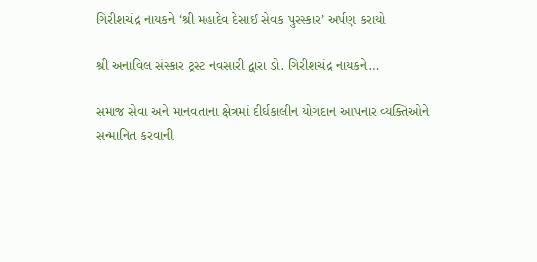ગિરીશચંદ્ર નાયકને ‘શ્રી મહાદેવ દેસાઈ સેવક પુરસ્કાર’ અર્પણ કરાયો

શ્રી અનાવિલ સંસ્કાર ટ્રસ્ટ નવસારી દ્વારા ડો. ગિરીશચંદ્ર નાયકને…

સમાજ સેવા અને માનવતાના ક્ષેત્રમાં દીર્ઘકાલીન યોગદાન આપનાર વ્યક્તિઓને સન્માનિત કરવાની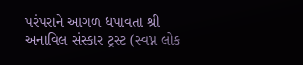પરંપરાને આગળ ધપાવતા શ્રી અનાવિલ સંસ્કાર ટ્રસ્ટ (સ્વપ્ન લોક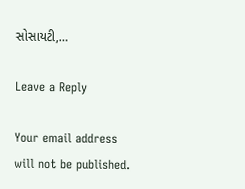સોસાયટી,…

Leave a Reply

Your email address will not be published.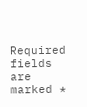Required fields are marked *